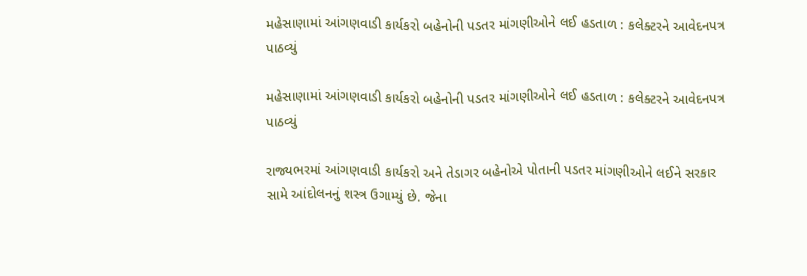મહેસાણામાં આંગણવાડી કાર્યકરો બહેનોની પડતર માંગણીઓને લઈ હડતાળ : કલેક્ટરને આવેદનપત્ર પાઠવ્યું

મહેસાણામાં આંગણવાડી કાર્યકરો બહેનોની પડતર માંગણીઓને લઈ હડતાળ : કલેક્ટરને આવેદનપત્ર પાઠવ્યું

રાજ્યભરમાં આંગણવાડી કાર્યકરો અને તેડાગર બહેનોએ પોતાની પડતર માંગણીઓને લઈને સરકાર સામે આંદોલનનું શસ્ત્ર ઉગામ્યું છે. જેના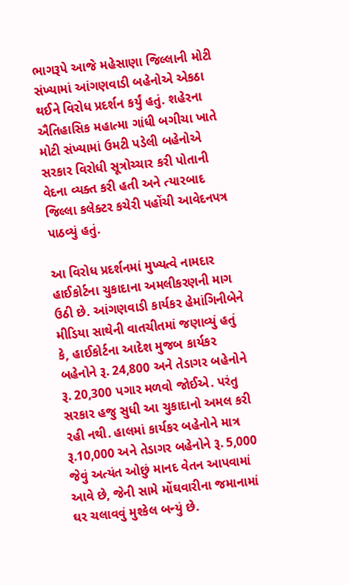ભાગરૂપે આજે મહેસાણા જિલ્લાની મોટી સંખ્યામાં આંગણવાડી બહેનોએ એકઠા થઈને વિરોધ પ્રદર્શન કર્યું હતું. શહેરના ઐતિહાસિક મહાત્મા ગાંધી બગીચા ખાતે મોટી સંખ્યામાં ઉમટી પડેલી બહેનોએ સરકાર વિરોધી સૂત્રોચ્ચાર કરી પોતાની વેદના વ્યક્ત કરી હતી અને ત્યારબાદ જિલ્લા કલેક્ટર કચેરી પહોંચી આવેદનપત્ર પાઠવ્યું હતું.

આ વિરોધ પ્રદર્શનમાં મુખ્યત્વે નામદાર હાઈકોર્ટના ચુકાદાના અમલીકરણની માગ ઉઠી છે. આંગણવાડી કાર્યકર હેમાંગિનીબેને મીડિયા સાથેની વાતચીતમાં જણાવ્યું હતું કે, હાઈકોર્ટના આદેશ મુજબ કાર્યકર બહેનોને રૂ. 24,800 અને તેડાગર બહેનોને રૂ. 20,300 પગાર મળવો જોઈએ. પરંતુ સરકાર હજુ સુધી આ ચુકાદાનો અમલ કરી રહી નથી. હાલમાં કાર્યકર બહેનોને માત્ર રૂ.10,000 અને તેડાગર બહેનોને રૂ. 5,000 જેવું અત્યંત ઓછું માનદ વેતન આપવામાં આવે છે, જેની સામે મોંઘવારીના જમાનામાં ઘર ચલાવવું મુશ્કેલ બન્યું છે.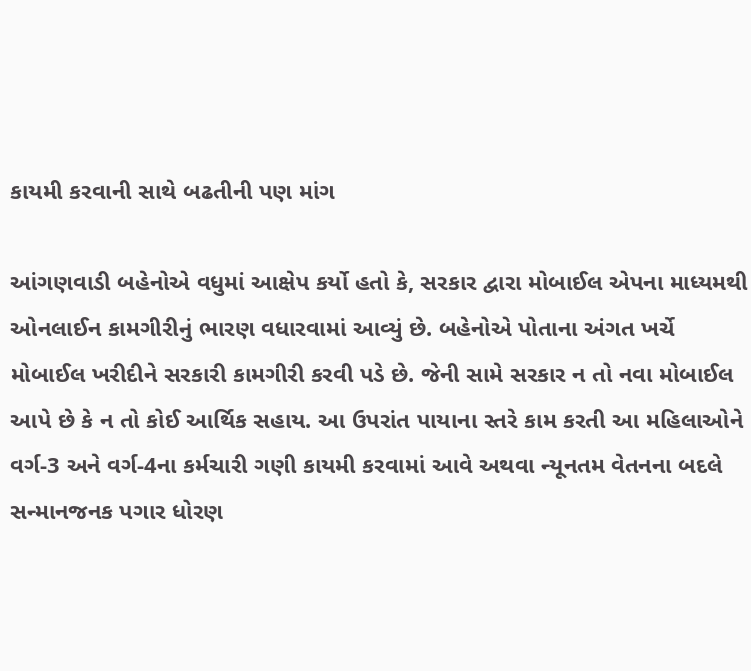કાયમી કરવાની સાથે બઢતીની પણ માંગ

આંગણવાડી બહેનોએ વધુમાં આક્ષેપ કર્યો હતો કે, સરકાર દ્વારા મોબાઈલ એપના માધ્યમથી ઓનલાઈન કામગીરીનું ભારણ વધારવામાં આવ્યું છે. બહેનોએ પોતાના અંગત ખર્ચે મોબાઈલ ખરીદીને સરકારી કામગીરી કરવી પડે છે. જેની સામે સરકાર ન તો નવા મોબાઈલ આપે છે કે ન તો કોઈ આર્થિક સહાય. આ ઉપરાંત પાયાના સ્તરે કામ કરતી આ મહિલાઓને વર્ગ-3 અને વર્ગ-4ના કર્મચારી ગણી કાયમી કરવામાં આવે અથવા ન્યૂનતમ વેતનના બદલે સન્માનજનક પગાર ધોરણ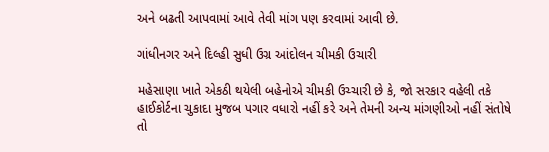અને બઢતી આપવામાં આવે તેવી માંગ પણ કરવામાં આવી છે.

ગાંધીનગર અને દિલ્હી સુધી ઉગ્ર આંદોલન ચીમકી ઉચારી

મહેસાણા ખાતે એકઠી થયેલી બહેનોએ ચીમકી ઉચ્ચારી છે કે, જો સરકાર વહેલી તકે હાઈકોર્ટના ચુકાદા મુજબ પગાર વધારો નહીં કરે અને તેમની અન્ય માંગણીઓ નહીં સંતોષે તો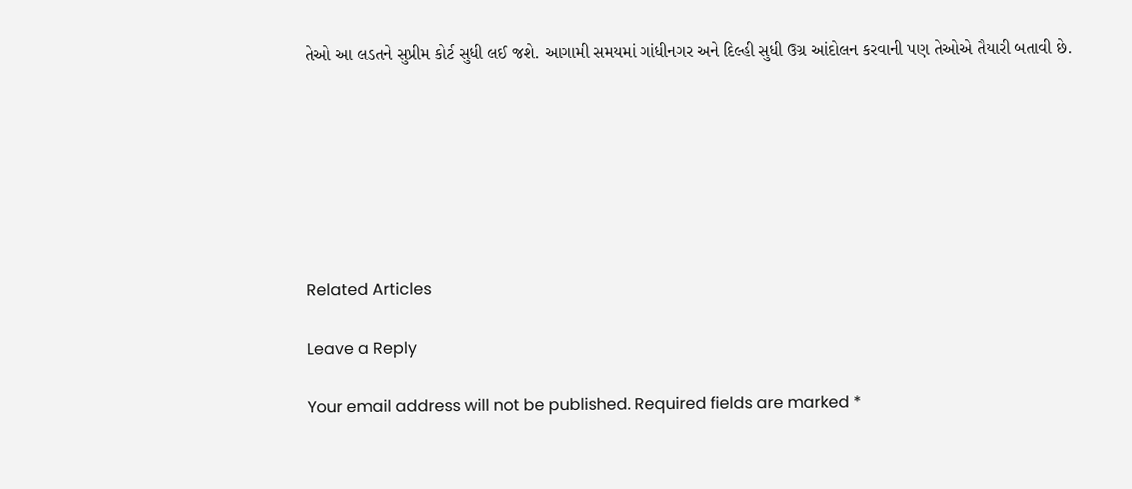તેઓ આ લડતને સુપ્રીમ કોર્ટ સુધી લઈ જશે. આગામી સમયમાં ગાંધીનગર અને દિલ્હી સુધી ઉગ્ર આંદોલન કરવાની પણ તેઓએ તૈયારી બતાવી છે.







Related Articles

Leave a Reply

Your email address will not be published. Required fields are marked *